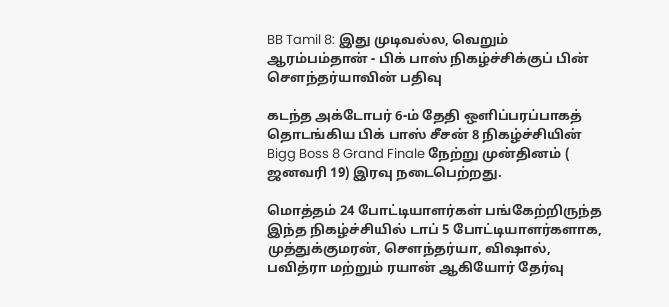BB Tamil 8: இது முடிவல்ல, வெறும் ஆரம்பம்தான் - பிக் பாஸ் நிகழ்ச்சிக்குப் பின் சௌந்தர்யாவின் பதிவு

கடந்த அக்டோபர் 6-ம் தேதி ஒளிப்பரப்பாகத் தொடங்கிய பிக் பாஸ் சீசன் 8 நிகழ்ச்சியின் Bigg Boss 8 Grand Finale நேற்று முன்தினம் ( ஜனவரி 19) இரவு நடைபெற்றது.

மொத்தம் 24 போட்டியாளர்கள் பங்கேற்றிருந்த இந்த நிகழ்ச்சியில் டாப் 5 போட்டியாளர்களாக, முத்துக்குமரன், சௌந்தர்யா, விஷால், பவித்ரா மற்றும் ரயான் ஆகியோர் தேர்வு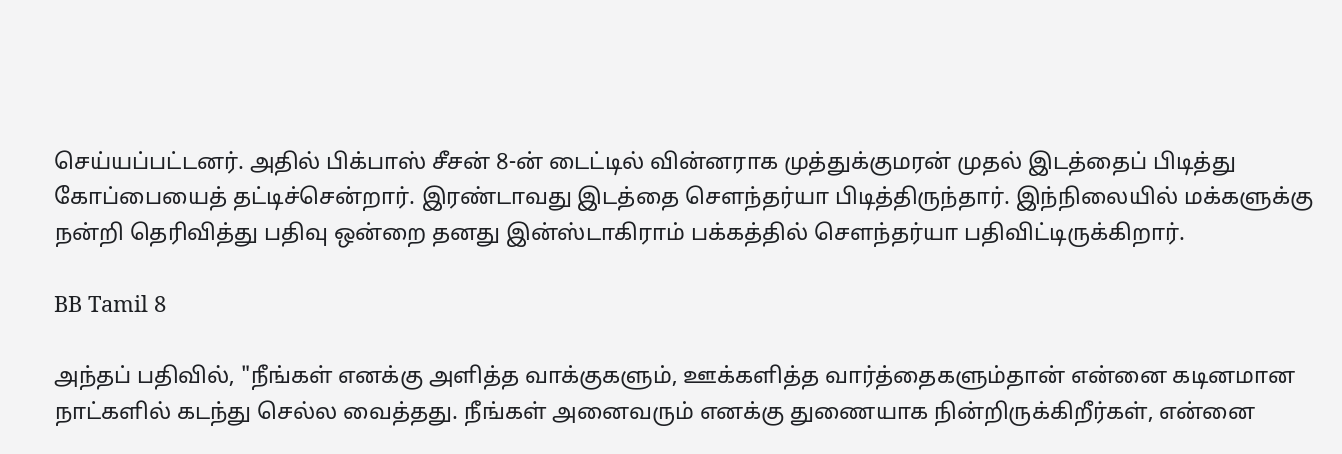செய்யப்பட்டனர். அதில் பிக்பாஸ் சீசன் 8-ன் டைட்டில் வின்னராக முத்துக்குமரன் முதல் இடத்தைப் பிடித்து கோப்பையைத் தட்டிச்சென்றார். இரண்டாவது இடத்தை சௌந்தர்யா பிடித்திருந்தார். இந்நிலையில் மக்களுக்கு நன்றி தெரிவித்து பதிவு ஒன்றை தனது இன்ஸ்டாகிராம் பக்கத்தில் சௌந்தர்யா பதிவிட்டிருக்கிறார்.

BB Tamil 8

அந்தப் பதிவில், "நீங்கள் எனக்கு அளித்த வாக்குகளும், ஊக்களித்த வார்த்தைகளும்தான் என்னை கடினமான நாட்களில் கடந்து செல்ல வைத்தது. நீங்கள் அனைவரும் எனக்கு துணையாக நின்றிருக்கிறீர்கள், என்னை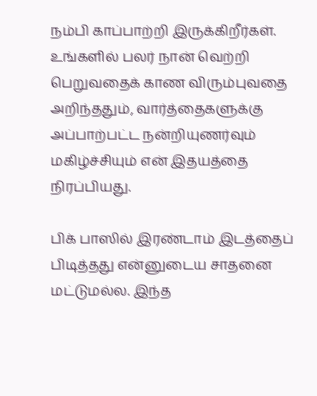நம்பி காப்பாற்றி இருக்கிறீர்கள். உங்களில் பலர் நான் வெற்றி பெறுவதைக் காண விரும்புவதை அறிந்ததும், வார்த்தைகளுக்கு அப்பாற்பட்ட நன்றியுணர்வும் மகிழ்ச்சியும் என் இதயத்தை நிரப்பியது.

பிக் பாஸில் இரண்டாம் இடத்தைப் பிடித்தது என்னுடைய சாதனை மட்டுமல்ல. இந்த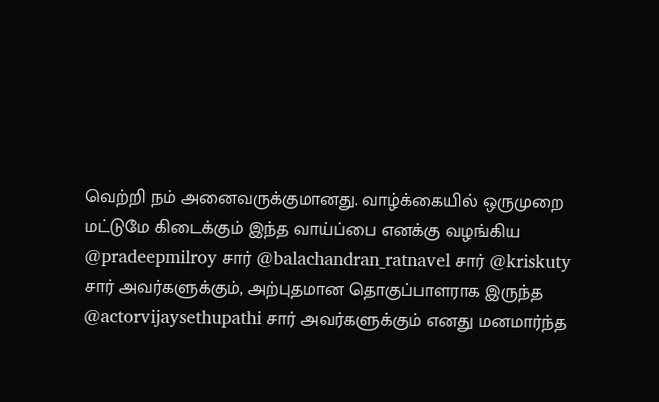வெற்றி நம் அனைவருக்குமானது. வாழ்க்கையில் ஒருமுறை மட்டுமே கிடைக்கும் இந்த வாய்ப்பை எனக்கு வழங்கிய @pradeepmilroy சார் @balachandran_ratnavel சார் @kriskuty சார் அவர்களுக்கும், அற்புதமான தொகுப்பாளராக இருந்த @actorvijaysethupathi சார் அவர்களுக்கும் எனது மனமார்ந்த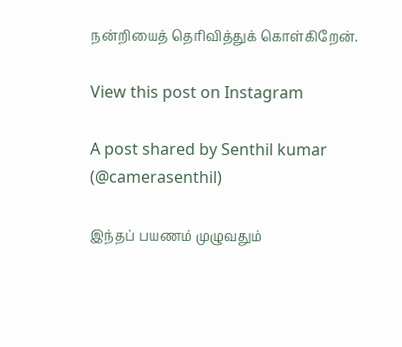நன்றியைத் தெரிவித்துக் கொள்கிறேன்.

View this post on Instagram

A post shared by Senthil kumar (@camerasenthil)

இந்தப் பயணம் முழுவதும்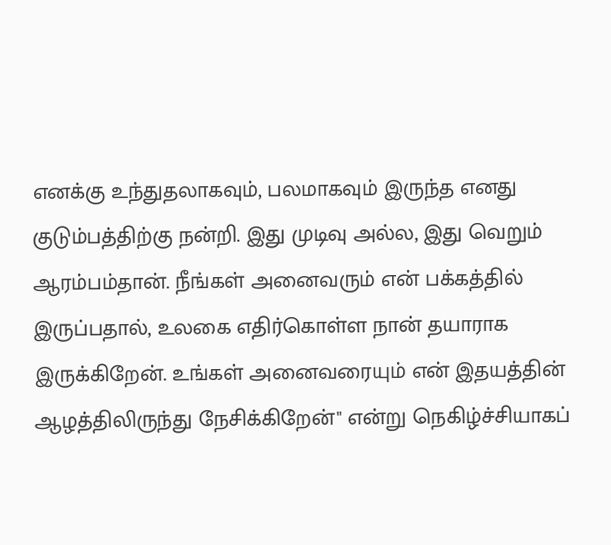எனக்கு உந்துதலாகவும், பலமாகவும் இருந்த எனது குடும்பத்திற்கு நன்றி. இது முடிவு அல்ல, இது வெறும் ஆரம்பம்தான். நீங்கள் அனைவரும் என் பக்கத்தில் இருப்பதால், உலகை எதிர்கொள்ள நான் தயாராக இருக்கிறேன். உங்கள் அனைவரையும் என் இதயத்தின் ஆழத்திலிருந்து நேசிக்கிறேன்" என்று நெகிழ்ச்சியாகப்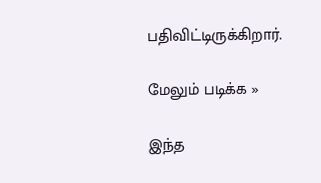பதிவிட்டிருக்கிறார்.

மேலும் படிக்க »

இந்த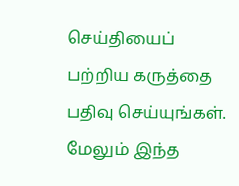செய்தியைப் பற்றிய கருத்தை பதிவு செய்யுங்கள். மேலும் இந்த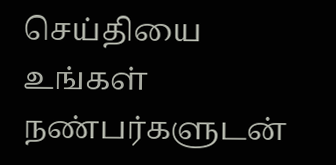செய்தியை உங்கள் நண்பர்களுடன்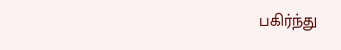பகிர்ந்து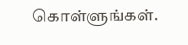கொள்ளுங்கள்.